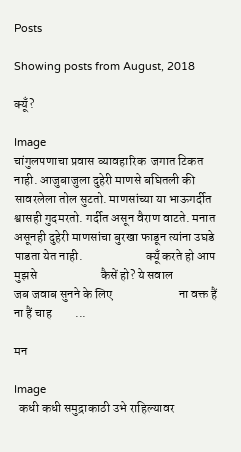Posts

Showing posts from August, 2018

क्यूँ?

Image
चांगुलपणाचा प्रवास व्यावहारिक  जगात टिकत नाही. आजुबाजुला दुहेरी माणसे बघितली की  सावरलेला तोल सुटतो. माणसांच्या या भाऊगर्दीत श्वासही गुदमरतो. गर्दीत असून वैराण वाटते. मनात असूनही दुहेरी माणसांचा बुरखा फाडून त्यांना उघडे  पाडता येत नाही.                         क्यूँ करते हो आप मुझसे                         कैसें हो? ये सवाल                          जब जवाब सुनने के लिए                          ना वक्त हैं ना हैं चाह         ...

मन

Image
  कधी कधी समुद्राकाठी उभे राहिल्यावर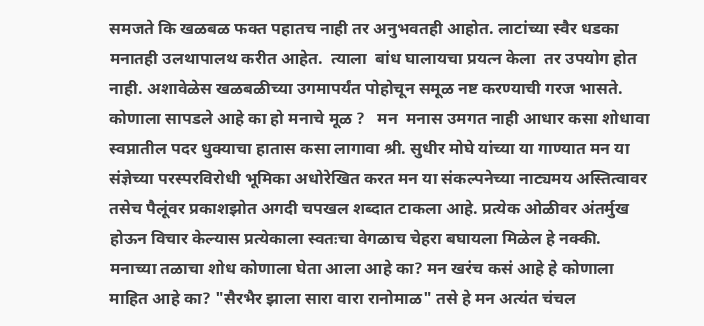समजते कि खळबळ फक्त पहातच नाही तर अनुभवतही आहोत. लाटांच्या स्वैर धडका मनातही उलथापालथ करीत आहेत.  त्याला  बांध घालायचा प्रयत्न केला  तर उपयोग होत नाही. अशावेळेस खळबळीच्या उगमापर्यंत पोहोचून समूळ नष्ट करण्याची गरज भासते. कोणाला सापडले आहे का हो मनाचे मूळ ?   मन  मनास उमगत नाही आधार कसा शोधावा स्वप्नातील पदर धुक्याचा हातास कसा लागावा श्री. सुधीर मोघे यांच्या या गाण्यात मन या संज्ञेच्या परस्परविरोधी भूमिका अधोरेखित करत मन या संकल्पनेच्या नाट्यमय अस्तित्वावर तसेच पैलूंवर प्रकाशझोत अगदी चपखल शब्दात टाकला आहे. प्रत्येक ओळीवर अंतर्मुख होऊन विचार केल्यास प्रत्येकाला स्वतःचा वेगळाच चेहरा बघायला मिळेल हे नक्की.   मनाच्या तळाचा शोध कोणाला घेता आला आहे का? मन खरंच कसं आहे हे कोणाला माहित आहे का? "सैरभैर झाला सारा वारा रानोमाळ" तसे हे मन अत्यंत चंचल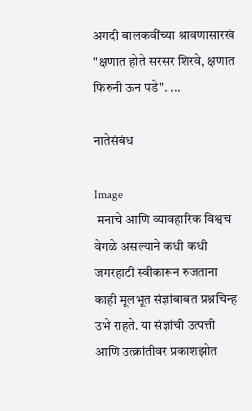अगदी बालकवींच्या श्रावणासारखं "क्षणात होते सरसर शिरवे, क्षणात फिरुनी ऊन पडे". ...

नातेसंबंध

Image
 मनाचे आणि व्यावहारिक विश्वच वेगळे असल्याने कधी कधी जगरहाटी स्वीकारून रुजताना काही मूलभूत संज्ञांबाबत प्रश्नचिन्ह उभे राहते. या संज्ञांची उत्पत्ती आणि उत्क्रांतीवर प्रकाशझोत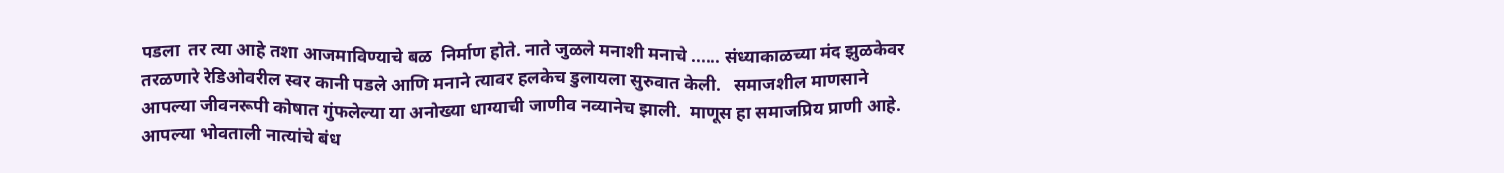पडला  तर त्या आहे तशा आजमाविण्याचे बळ  निर्माण होते. नाते जुळले मनाशी मनाचे ...... संध्याकाळच्या मंद झुळकेवर तरळणारे रेडिओवरील स्वर कानी पडले आणि मनाने त्यावर हलकेच डुलायला सुरुवात केली.   समाजशील माणसाने  आपल्या जीवनरूपी कोषात गुंफलेल्या या अनोख्या धाग्याची जाणीव नव्यानेच झाली.  माणूस हा समाजप्रिय प्राणी आहे. आपल्या भोवताली नात्यांचे बंध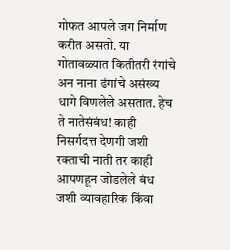गोफत आपले जग निर्माण करीत असतो. या गोतावळ्यात कितीतरी रंगांचे अन नाना ढंगांचे असंख्य धागे विणलेले असतात. हेच ते नातेसंबंध! काही निसर्गदत्त देणगी जशी रक्ताची नाती तर काही आपणहून जोडलेले बंध जशी व्यावहारिक किंवा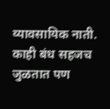व्यावसायिक नाती. काही बंध सहजच जुळतात पण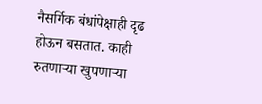नैसर्गिक बंधांपेक्षाही दृढ होऊन बसतात. काही रुतणाऱ्या खुपणाऱ्या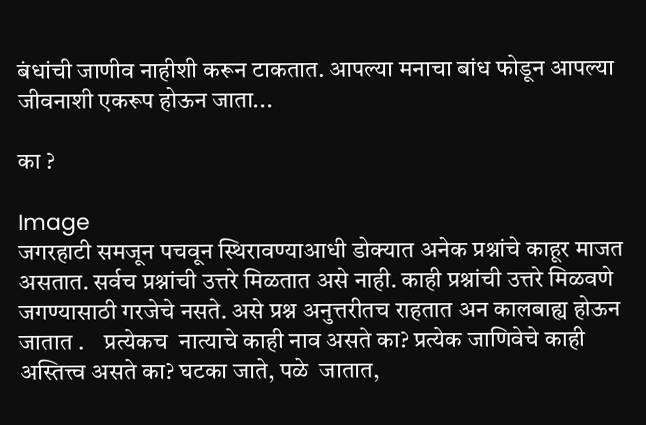बंधांची जाणीव नाहीशी करून टाकतात. आपल्या मनाचा बांध फोडून आपल्या जीवनाशी एकरूप होऊन जाता...

का ?

Image
जगरहाटी समजून पचवून स्थिरावण्याआधी डोक्यात अनेक प्रश्नांचे काहूर माजत असतात. सर्वच प्रश्नांची उत्तरे मिळतात असे नाही. काही प्रश्नांची उत्तरे मिळवणे जगण्यासाठी गरजेचे नसते. असे प्रश्न अनुत्तरीतच राहतात अन कालबाह्य होऊन जातात .    प्रत्येकच  नात्याचे काही नाव असते का? प्रत्येक जाणिवेचे काही अस्तित्त्व असते का? घटका जाते, पळे  जातात,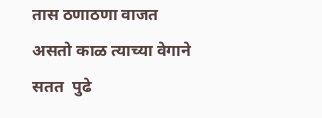तास ठणाठणा वाजत असतो काळ त्याच्या वेगाने सतत  पुढे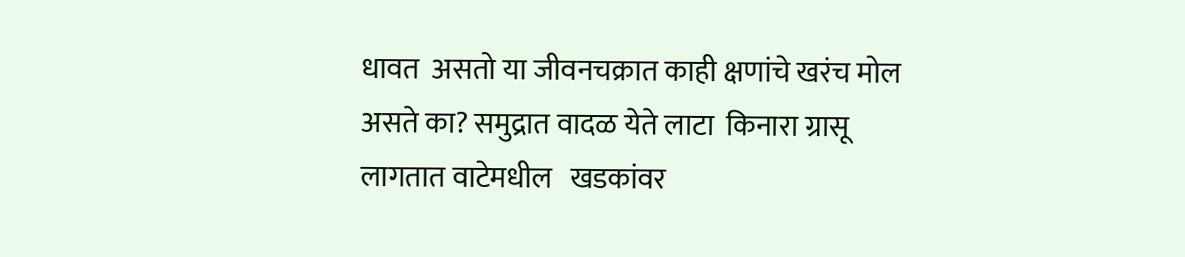धावत  असतो या जीवनचक्रात काही क्षणांचे खरंच मोल असते का? समुद्रात वादळ येते लाटा  किनारा ग्रासू लागतात वाटेमधील   खडकांवर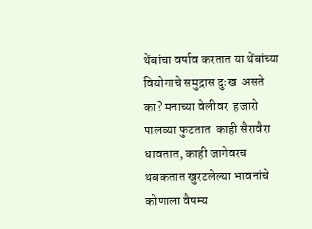थेंबांचा वर्षाव करतात या थेंबांच्या वियोगाचे समुद्रास दुःख  असते का? मनाच्या वेलीवर  हजारो पालव्या फुटतात  काही सैरावैरा धावतात, काही जागेवरच थबकतात खुरटलेल्या भावनांचे कोणाला वैषम्य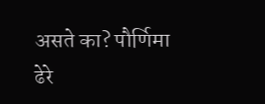असते का? पौर्णिमा ढेरे